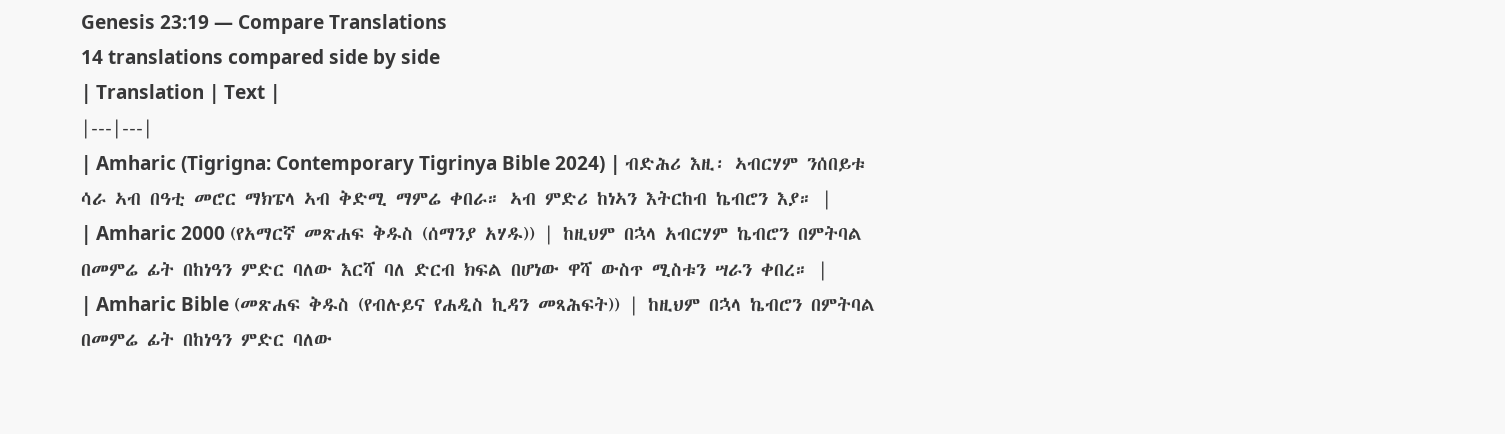Genesis 23:19 — Compare Translations
14 translations compared side by side
| Translation | Text |
|---|---|
| Amharic (Tigrigna: Contemporary Tigrinya Bible 2024) | ብድሕሪ እዚ፡ ኣብርሃም ንሰበይቱ ሳራ ኣብ በዓቲ መሮር ማክፔላ ኣብ ቅድሚ ማምሬ ቀበራ። ኣብ ምድሪ ከነኣን እትርከብ ኬብሮን እያ። |
| Amharic 2000 (የአማርኛ መጽሐፍ ቅዱስ (ሰማንያ አሃዱ)) | ከዚህም በኋላ አብርሃም ኬብሮን በምትባል በመምሬ ፊት በከነዓን ምድር ባለው እርሻ ባለ ድርብ ክፍል በሆነው ዋሻ ውስጥ ሚስቱን ሣራን ቀበረ። |
| Amharic Bible (መጽሐፍ ቅዱስ (የብሉይና የሐዲስ ኪዳን መጻሕፍት)) | ከዚህም በኋላ ኬብሮን በምትባል በመምሬ ፊት በከነዓን ምድር ባለው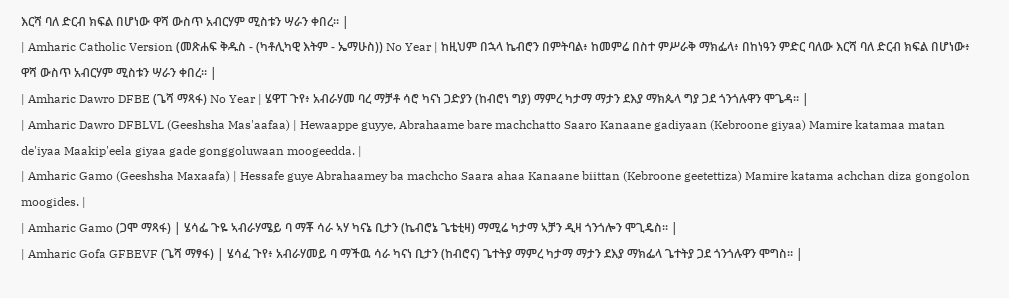እርሻ ባለ ድርብ ክፍል በሆነው ዋሻ ውስጥ አብርሃም ሚስቱን ሣራን ቀበረ። |
| Amharic Catholic Version (መጽሐፍ ቅዱስ - (ካቶሊካዊ እትም - ኤማሁስ)) No Year | ከዚህም በኋላ ኬብሮን በምትባል፥ ከመምሬ በስተ ምሥራቅ ማክፌላ፥ በከነዓን ምድር ባለው እርሻ ባለ ድርብ ክፍል በሆነው፥ ዋሻ ውስጥ አብርሃም ሚስቱን ሣራን ቀበረ። |
| Amharic Dawro DFBE (ጌሻ ማጻፋ) No Year | ሄዋፐ ጉየ፥ አብራሃመ ባረ ማቻቶ ሳሮ ካናነ ጋድያን (ከብሮነ ግያ) ማምረ ካታማ ማታን ደእያ ማክጴላ ግያ ጋደ ጎንጎሉዋን ሞጌዳ። |
| Amharic Dawro DFBLVL (Geeshsha Mas'aafaa) | Hewaappe guyye, Abrahaame bare machchatto Saaro Kanaane gadiyaan (Kebroone giyaa) Mamire katamaa matan de'iyaa Maakip'eela giyaa gade gonggoluwaan moogeedda. |
| Amharic Gamo (Geeshsha Maxaafa) | Hessafe guye Abrahaamey ba machcho Saara ahaa Kanaane biittan (Kebroone geetettiza) Mamire katama achchan diza gongolon moogides. |
| Amharic Gamo (ጋሞ ማጻፋ) | ሄሳፌ ጉዬ ኣብራሃሜይ ባ ማቾ ሳራ ኣሃ ካናኔ ቢታን (ኬብሮኔ ጌቴቲዛ) ማሚሬ ካታማ ኣቻን ዲዛ ጎንጎሎን ሞጊዴስ። |
| Amharic Gofa GFBEVF (ጌሻ ማፃፋ) | ሄሳፈ ጉየ፥ አብራሃመይ ባ ማችዉ ሳራ ካናነ ቢታን (ከብሮና) ጌተትያ ማምረ ካታማ ማታን ደእያ ማክፌላ ጌተትያ ጋደ ጎንጎሉዋን ሞግስ። |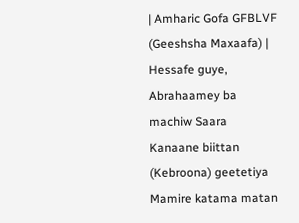| Amharic Gofa GFBLVF (Geeshsha Maxaafa) | Hessafe guye, Abrahaamey ba machiw Saara Kanaane biittan (Kebroona) geetetiya Mamire katama matan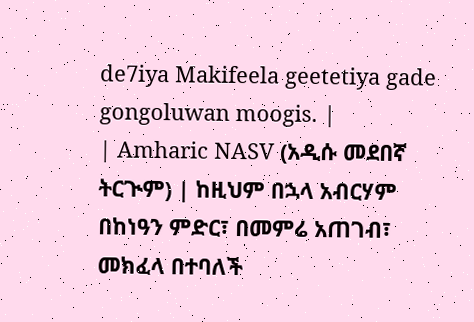de7iya Makifeela geetetiya gade gongoluwan moogis. |
| Amharic NASV (አዲሱ መደበኛ ትርጒም) | ከዚህም በኋላ አብርሃም በከነዓን ምድር፣ በመምሬ አጠገብ፣ መክፈላ በተባለች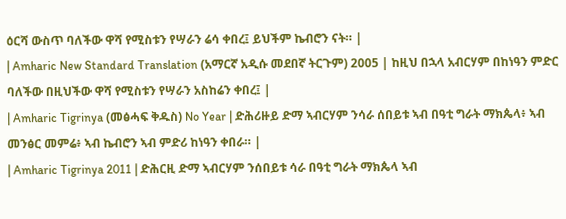ዕርሻ ውስጥ ባለችው ዋሻ የሚስቱን የሣራን ሬሳ ቀበረ፤ ይህችም ኬብሮን ናት። |
| Amharic New Standard Translation (አማርኛ አዲሱ መደበኛ ትርጉም) 2005 | ከዚህ በኋላ አብርሃም በከነዓን ምድር ባለችው በዚህችው ዋሻ የሚስቱን የሣራን አስከሬን ቀበረ፤ |
| Amharic Tigrinya (መፅሓፍ ቅዱስ) No Year | ድሕሪዙይ ድማ ኣብርሃም ንሳራ ሰበይቱ ኣብ በዓቲ ግራት ማክጴላ፥ ኣብ መንፅር መምሬ፥ ኣብ ኬብሮን ኣብ ምድሪ ከነዓን ቀበራ። |
| Amharic Tigrinya 2011 | ድሕርዚ ድማ ኣብርሃም ንሰበይቱ ሳራ በዓቲ ግራት ማክጴላ ኣብ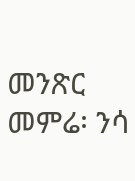መንጽር መምሬ፡ ንሳ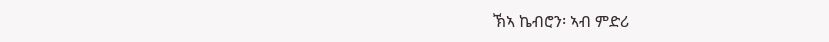ኽኣ ኬብሮን፡ ኣብ ምድሪ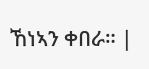ኸነኣን ቀበራ። |